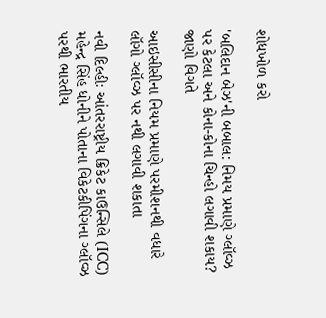શોધખોળ કરો

'બલિદાન બેઝ'ની બબાલ: નિમય પ્રમાણે ગ્લૉવ્ઝ પર કેટલા અને કોના-કોના ચિન્હો લગાવી શકાય? જાણો વિગતે

આઇસીસીના નિયમ પ્રમાણે પરમીશનથી વધારે લૉગો ગ્લૉવ્ઝ પર નથી લગાવી શકાતા

નવી દિલ્હીઃ આંતરરાષ્ટ્રીય ક્રિકેટ કાઉન્સિલે (ICC) મહેન્દ્ર સિંહ ધોનીને પોતાના વિકેટકીપિંગના ગ્લૉવ્ઝ પરથી ભારતીય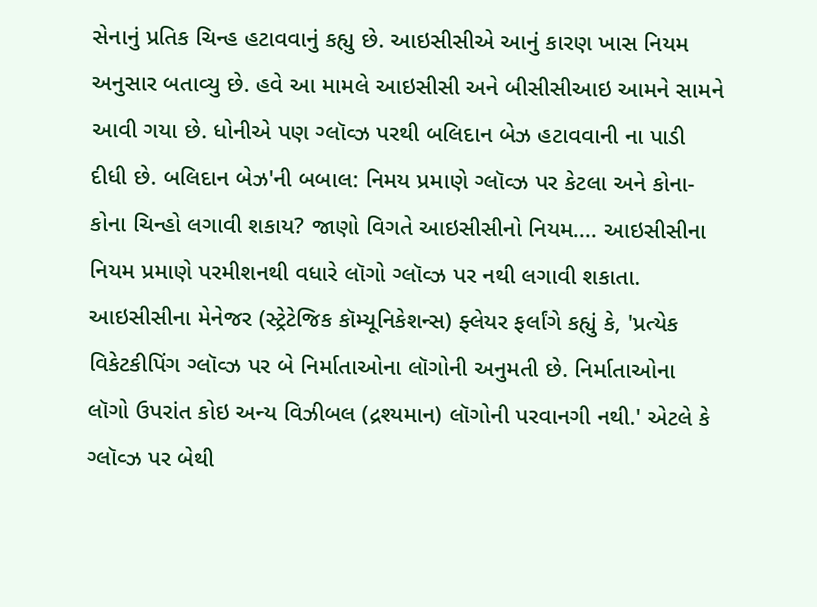સેનાનું પ્રતિક ચિન્હ હટાવવાનું કહ્યુ છે. આઇસીસીએ આનું કારણ ખાસ નિયમ અનુસાર બતાવ્યુ છે. હવે આ મામલે આઇસીસી અને બીસીસીઆઇ આમને સામને આવી ગયા છે. ધોનીએ પણ ગ્લૉવ્ઝ પરથી બલિદાન બેઝ હટાવવાની ના પાડી દીધી છે. બલિદાન બેઝ'ની બબાલ: નિમય પ્રમાણે ગ્લૉવ્ઝ પર કેટલા અને કોના-કોના ચિન્હો લગાવી શકાય? જાણો વિગતે આઇસીસીનો નિયમ.... આઇસીસીના નિયમ પ્રમાણે પરમીશનથી વધારે લૉગો ગ્લૉવ્ઝ પર નથી લગાવી શકાતા. આઇસીસીના મેનેજર (સ્ટ્રેટેજિક કૉમ્યૂનિકેશન્સ) ફ્લેયર ફર્લાંગે કહ્યું કે, 'પ્રત્યેક વિકેટકીપિંગ ગ્લૉવ્ઝ પર બે નિર્માતાઓના લૉગોની અનુમતી છે. નિર્માતાઓના લૉગો ઉપરાંત કોઇ અન્ય વિઝીબલ (દ્રશ્યમાન) લૉગોની પરવાનગી નથી.' એટલે કે ગ્લૉવ્ઝ પર બેથી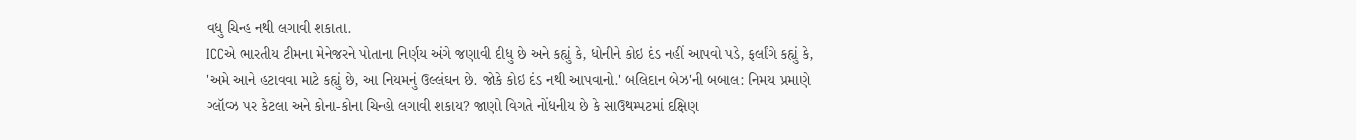વધુ ચિન્હ નથી લગાવી શકાતા.
ICCએ ભારતીય ટીમના મેનેજરને પોતાના નિર્ણય અંગે જણાવી દીધુ છે અને કહ્યું કે, ધોનીને કોઇ દંડ નહીં આપવો પડે, ફર્લાંગે કહ્યું કે, 'અમે આને હટાવવા માટે કહ્યું છે, આ નિયમનું ઉલ્લંઘન છે. જોકે કોઇ દંડ નથી આપવાનો.' બલિદાન બેઝ'ની બબાલ: નિમય પ્રમાણે ગ્લૉવ્ઝ પર કેટલા અને કોના-કોના ચિન્હો લગાવી શકાય? જાણો વિગતે નોંધનીય છે કે સાઉથમ્પટમાં દક્ષિણ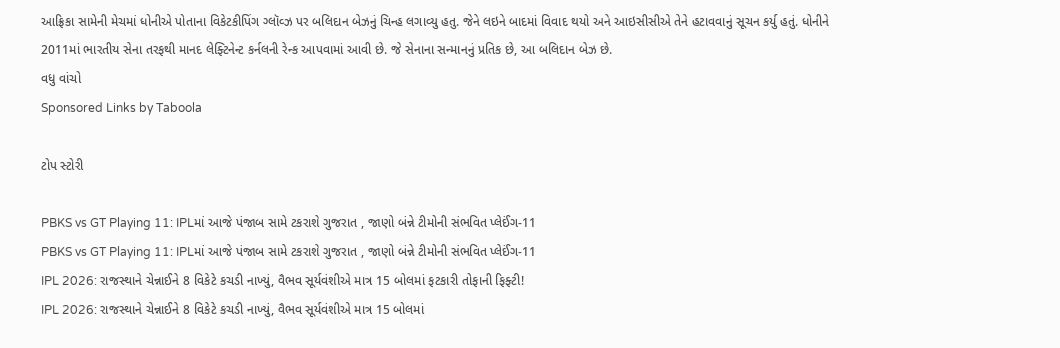આફ્રિકા સામેની મેચમાં ધોનીએ પોતાના વિકેટકીપિંગ ગ્લૉવ્ઝ પર બલિદાન બેઝનું ચિન્હ લગાવ્યુ હતુ. જેને લઇને બાદમાં વિવાદ થયો અને આઇસીસીએ તેને હટાવવાનું સૂચન કર્યુ હતું. ધોનીને 2011માં ભારતીય સેના તરફથી માનદ લેફ્ટિનેન્ટ કર્નલની રેન્ક આપવામાં આવી છે. જે સેનાના સન્માનનું પ્રતિક છે, આ બલિદાન બેઝ છે.
વધુ વાંચો
Sponsored Links by Taboola

ટોપ સ્ટોરી

PBKS vs GT Playing 11: IPLમાં આજે પંજાબ સામે ટકરાશે ગુજરાત , જાણો બંન્ને ટીમોની સંભવિત પ્લેઈંગ-11
PBKS vs GT Playing 11: IPLમાં આજે પંજાબ સામે ટકરાશે ગુજરાત , જાણો બંન્ને ટીમોની સંભવિત પ્લેઈંગ-11
IPL 2026: રાજસ્થાને ચેન્નાઈને 8 વિકેટે કચડી નાખ્યું, વૈભવ સૂર્યવંશીએ માત્ર 15 બોલમાં ફટકારી તોફાની ફિફ્ટી!
IPL 2026: રાજસ્થાને ચેન્નાઈને 8 વિકેટે કચડી નાખ્યું, વૈભવ સૂર્યવંશીએ માત્ર 15 બોલમાં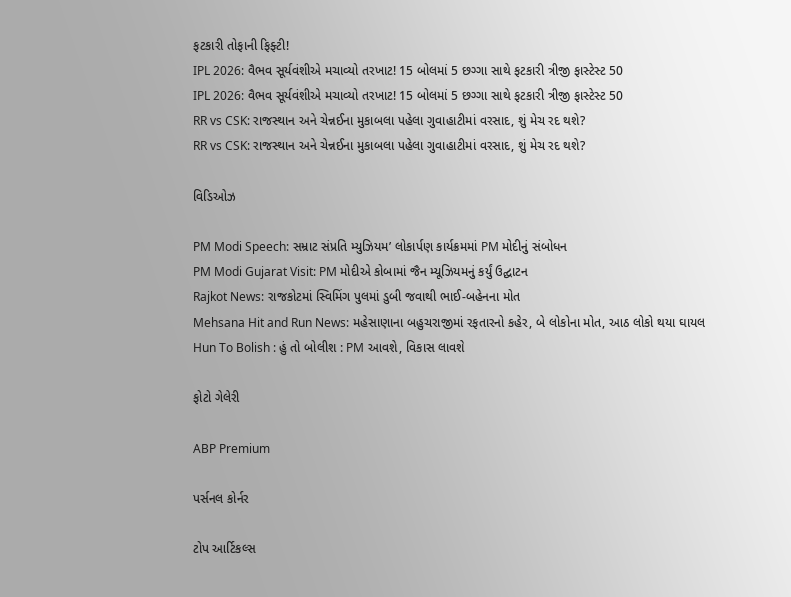ફટકારી તોફાની ફિફ્ટી!
IPL 2026: વૈભવ સૂર્યવંશીએ મચાવ્યો તરખાટ! 15 બોલમાં 5 છગ્ગા સાથે ફટકારી ત્રીજી ફાસ્ટેસ્ટ 50
IPL 2026: વૈભવ સૂર્યવંશીએ મચાવ્યો તરખાટ! 15 બોલમાં 5 છગ્ગા સાથે ફટકારી ત્રીજી ફાસ્ટેસ્ટ 50
RR vs CSK: રાજસ્થાન અને ચેન્નઈના મુકાબલા પહેલા ગુવાહાટીમાં વરસાદ, શું મેચ રદ થશે?
RR vs CSK: રાજસ્થાન અને ચેન્નઈના મુકાબલા પહેલા ગુવાહાટીમાં વરસાદ, શું મેચ રદ થશે?

વિડિઓઝ

PM Modi Speech: સમ્રાટ સંપ્રતિ મ્યુઝિયમ’ લોકાર્પણ કાર્યક્રમમાં PM મોદીનું સંબોધન
PM Modi Gujarat Visit: PM મોદીએ કોબામાં જૈન મ્યૂઝિયમનું કર્યું ઉદ્ઘાટન
Rajkot News: રાજકોટમાં સ્વિમિંગ પુલમાં ડુબી જવાથી ભાઈ-બહેનના મોત
Mehsana Hit and Run News: મહેસાણાના બહુચરાજીમાં રફતારનો કહેર, બે લોકોના મોત, આઠ લોકો થયા ઘાયલ
Hun To Bolish : હું તો બોલીશ : PM આવશે, વિકાસ લાવશે

ફોટો ગેલેરી

ABP Premium

પર્સનલ કોર્નર

ટોપ આર્ટિકલ્સ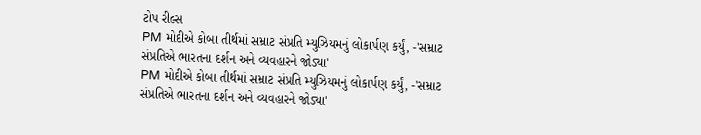ટોપ રીલ્સ
PM મોદીએ કોબા તીર્થમાં સમ્રાટ સંપ્રતિ મ્યુઝિયમનું લોકાર્પણ કર્યું, -'સમ્રાટ સંપ્રતિએ ભારતના દર્શન અને વ્યવહારને જોડ્યા'
PM મોદીએ કોબા તીર્થમાં સમ્રાટ સંપ્રતિ મ્યુઝિયમનું લોકાર્પણ કર્યું, -'સમ્રાટ સંપ્રતિએ ભારતના દર્શન અને વ્યવહારને જોડ્યા'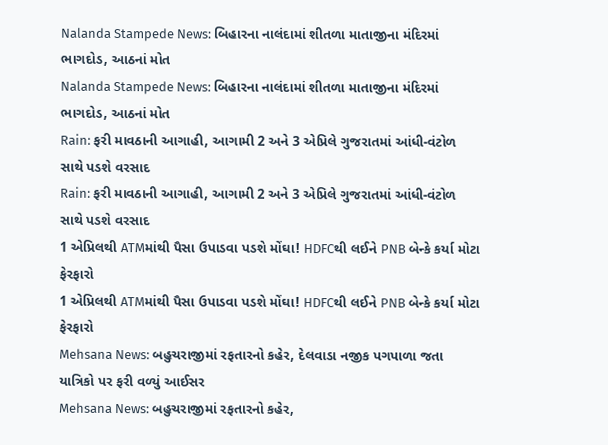Nalanda Stampede News: બિહારના નાલંદામાં શીતળા માતાજીના મંદિરમાં ભાગદોડ, આઠનાં મોત
Nalanda Stampede News: બિહારના નાલંદામાં શીતળા માતાજીના મંદિરમાં ભાગદોડ, આઠનાં મોત
Rain: ફરી માવઠાની આગાહી, આગામી 2 અને 3 એપ્રિલે ગુજરાતમાં આંધી-વંટોળ સાથે પડશે વરસાદ
Rain: ફરી માવઠાની આગાહી, આગામી 2 અને 3 એપ્રિલે ગુજરાતમાં આંધી-વંટોળ સાથે પડશે વરસાદ
1 એપ્રિલથી ATMમાંથી પૈસા ઉપાડવા પડશે મોંઘા! HDFCથી લઈને PNB બેન્કે કર્યા મોટા ફેરફારો
1 એપ્રિલથી ATMમાંથી પૈસા ઉપાડવા પડશે મોંઘા! HDFCથી લઈને PNB બેન્કે કર્યા મોટા ફેરફારો
Mehsana News: બહુચરાજીમાં રફતારનો કહેર, દેલવાડા નજીક પગપાળા જતા યાત્રિકો પર ફરી વળ્યું આઈસર
Mehsana News: બહુચરાજીમાં રફતારનો કહેર,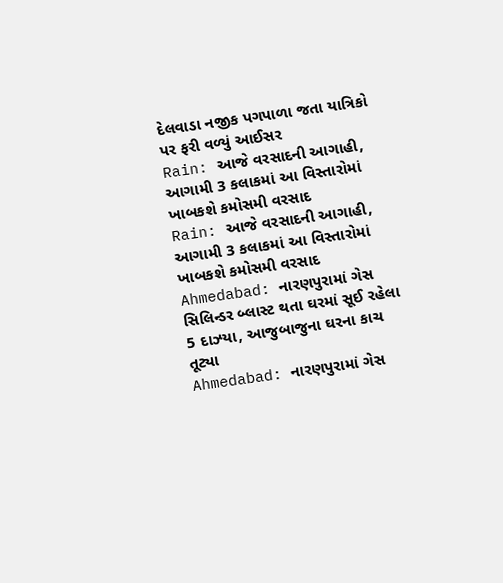દેલવાડા નજીક પગપાળા જતા યાત્રિકો પર ફરી વળ્યું આઈસર
Rain: આજે વરસાદની આગાહી, આગામી 3 કલાકમાં આ વિસ્તારોમાં ખાબકશે કમોસમી વરસાદ
Rain: આજે વરસાદની આગાહી, આગામી 3 કલાકમાં આ વિસ્તારોમાં ખાબકશે કમોસમી વરસાદ
Ahmedabad: નારણપુરામાં ગેસ સિલિન્ડર બ્લાસ્ટ થતા ઘરમાં સૂઈ રહેલા 5 દાઝ્યા, આજુબાજુના ઘરના કાચ તૂટ્યા
Ahmedabad: નારણપુરામાં ગેસ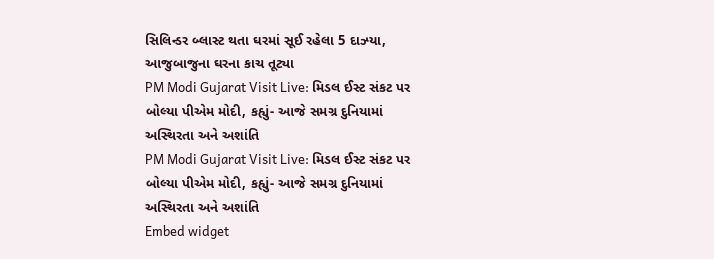સિલિન્ડર બ્લાસ્ટ થતા ઘરમાં સૂઈ રહેલા 5 દાઝ્યા, આજુબાજુના ઘરના કાચ તૂટ્યા
PM Modi Gujarat Visit Live: મિડલ ઈસ્ટ સંકટ પર બોલ્યા પીએમ મોદી, કહ્યું- આજે સમગ્ર દુનિયામાં અસ્થિરતા અને અશાંતિ
PM Modi Gujarat Visit Live: મિડલ ઈસ્ટ સંકટ પર બોલ્યા પીએમ મોદી, કહ્યું- આજે સમગ્ર દુનિયામાં અસ્થિરતા અને અશાંતિ
Embed widget